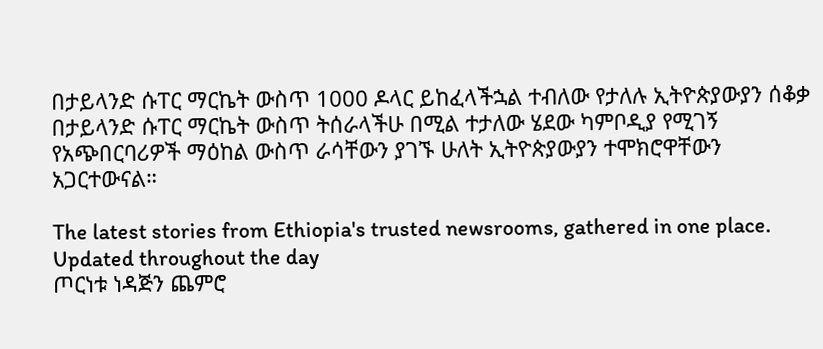በታይላንድ ሱፐር ማርኬት ውስጥ 1000 ዶላር ይከፈላችኋል ተብለው የታለሉ ኢትዮጵያውያን ሰቆቃ
በታይላንድ ሱፐር ማርኬት ውስጥ ትሰራላችሁ በሚል ተታለው ሄደው ካምቦዲያ የሚገኝ የአጭበርባሪዎች ማዕከል ውስጥ ራሳቸውን ያገኙ ሁለት ኢትዮጵያውያን ተሞክሮዋቸውን አጋርተውናል።

The latest stories from Ethiopia's trusted newsrooms, gathered in one place.
Updated throughout the day
ጦርነቱ ነዳጅን ጨምሮ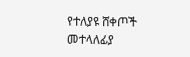የተለያዩ ሸቀጦች መተላለፊያ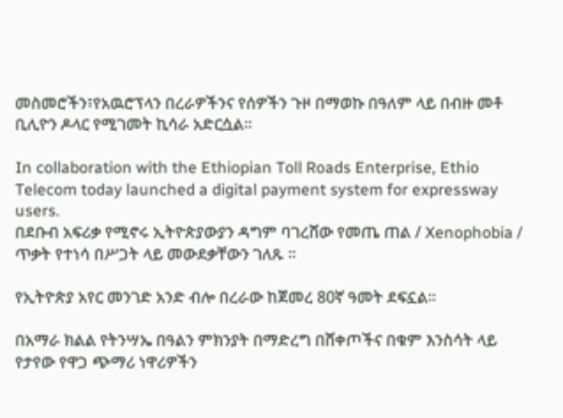መስመሮችን፣የአዉሮፕላን በረራዎችንና የሰዎችን ጉዞ በማወኩ በዓለም ላይ በብዙ መቶ ቢሊዮን ዶላር የሚገመት ኪሳራ አድርሷል።

In collaboration with the Ethiopian Toll Roads Enterprise, Ethio Telecom today launched a digital payment system for expressway users.
በደቡብ አፍሪቃ የሚኖሩ ኢትዮጵያውያን ዳግም ባገረሸው የመጤ ጠል / Xenophobia / ጥቃት የተነሳ በሥጋት ላይ መውደቃቸውን ገለጹ ፡፡

የኢትዮጵያ አየር መንገድ አንድ ብሎ በረራው ከጀመረ 80ኛ ዓመት ደፍኗል፡፡

በአማራ ክልል የትንሣኤ በዓልን ምክንያት በማድረግ በሸቀጦችና በቁም እንስሳት ላይ የታየው የዋጋ ጭማሪ ነዋሪዎችን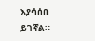እያሳሰበ ይገኛል።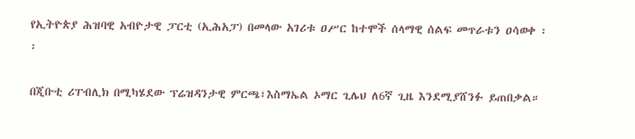የኢትዮጵያ ሕዝባዊ አብዮታዊ ፓርቲ (ኢሕአፓ) በመላው አገሪቱ ዐሥር ከተሞች ሰላማዊ ሰልፍ መጥራቱን ዐሳወቀ ፡፡

በጂቡቲ ሪፐብሊክ በሚካሄደው ፕሬዝዳንታዊ ምርጫ፣እስማኤል ኦማር ጊሌህ ለ6ኛ ጊዜ እንደሚያሸንፉ ይጠበቃል።